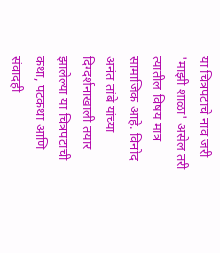या चित्रपटाचे नाव जरी 'माझी शाळा' असेल तरी त्यातील विषय मात्र सामाजिक आहे. विनोद अनंत तांबे यांच्या दिग्दर्शनाखाली तयार झालेल्या या चित्रपटाची कथा, पटकथा आणि संवादही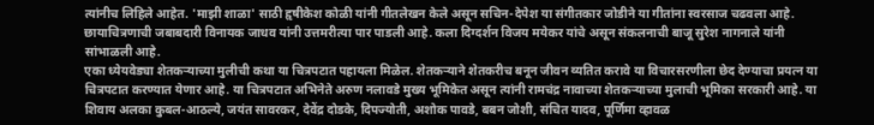त्यांनीच लिहिले आहेत. 'माझी शाळा' साठी हृषीकेश कोळी यांनी गीतलेखन केले असून सचिन-देपेश या संगीतकार जोडीने या गीतांना स्वरसाज चढवला आहे. छायाचित्रणाची जबाबदारी विनायक जाधव यांनी उत्तमरीत्या पार पाडली आहे. कला दिग्दर्शन विजय मयेकर यांचे असून संकलनाची बाजू सुरेश नागनाले यांनी सांभाळली आहे.
एका ध्येयवेड्या शेतकऱ्याच्या मुलीची कथा या चित्रपटात पहायला मिळेल. शेतकऱ्याने शेतकरीच बनून जीवन व्यतित करावे या विचारसरणीला छेद देण्याचा प्रयत्न या चित्रपटात करण्यात येणार आहे. या चित्रपटात अभिनेते अरुण नलावडे मुख्य भूमिकेत असून त्यांनी रामचंद्र नावाच्या शेतकऱ्याच्या मुलाची भूमिका सरकारी आहे. या शिवाय अलका कुबल-आठल्ये, जयंत सावरकर, देवेंद्र दोडके, दिपज्योती, अशोक पावडे, बबन जोशी, संचित यादव, पूर्णिमा व्हावळ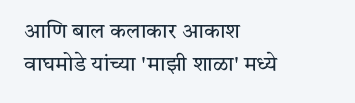आणि बाल कलाकार आकाश वाघमोडे यांच्या 'माझी शाळा' मध्ये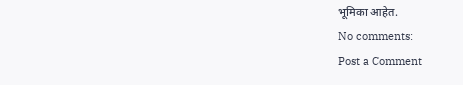भूमिका आहेत.
No comments:
Post a Comment